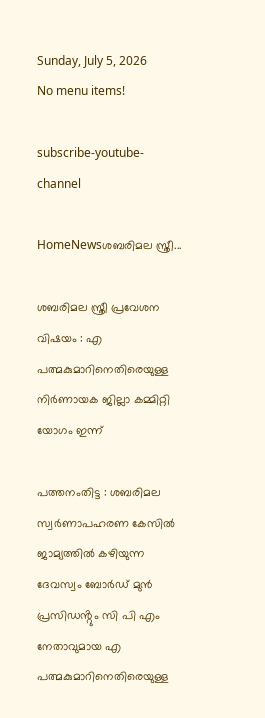Sunday, July 5, 2026
No menu items!

subscribe-youtube-channel

HomeNewsശബരിമല സ്ത്രീ...

ശബരിമല സ്ത്രീ പ്രവേശന വിഷയം : എ പത്മകുമാറിനെതിരെയുള്ള നിർണായക ജില്ലാ കമ്മിറ്റി യോഗം ഇന്ന്

പത്തനംതിട്ട : ശബരിമല സ്വർണാപഹരണ കേസിൽ ജാമ്യത്തിൽ കഴിയുന്ന ദേവസ്വം ബോർഡ് മുൻ പ്രസിഡൻ്റും സി പി എം നേതാവുമായ എ പത്മകുമാറിനെതിരെയുള്ള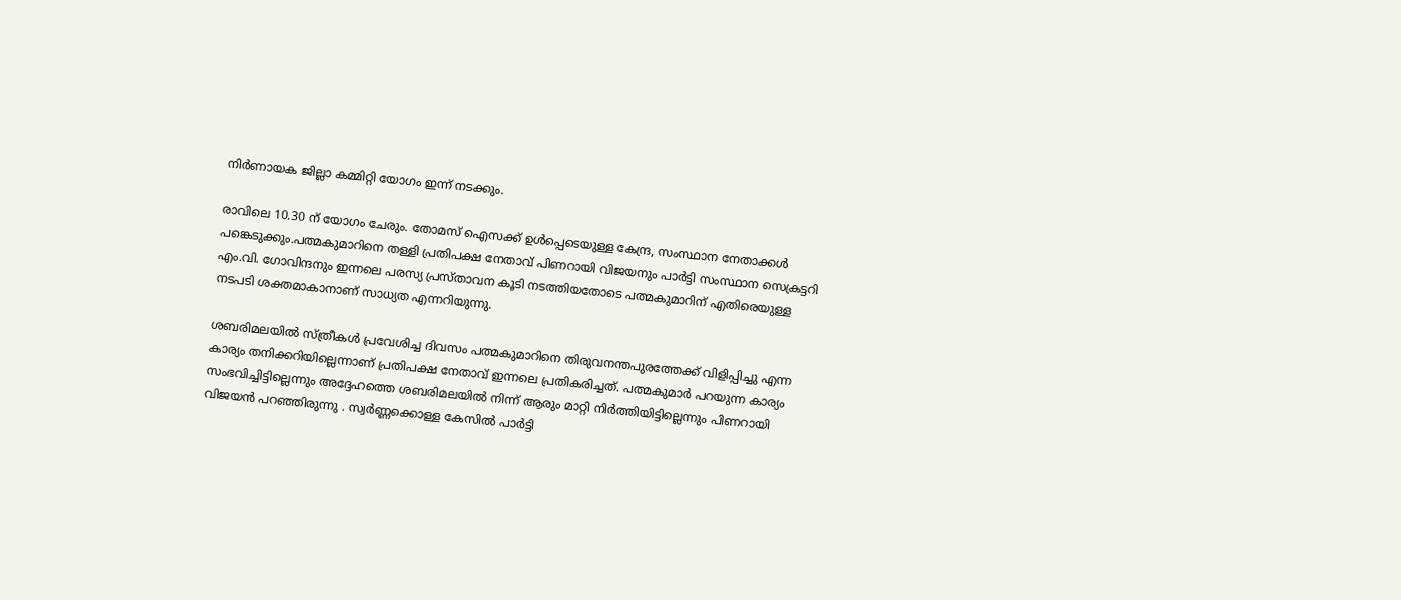നിർണായക ജില്ലാ കമ്മിറ്റി യോഗം ഇന്ന് നടക്കും.

രാവിലെ 10.30 ന് യോഗം ചേരും. തോമസ് ഐസക്ക് ഉൾപ്പെടെയുള്ള കേന്ദ്ര, സംസ്ഥാന നേതാക്കൾ പങ്കെടുക്കും.പത്മകുമാറിനെ തള്ളി പ്രതിപക്ഷ നേതാവ് പിണറായി വിജയനും പാർട്ടി സംസ്ഥാന സെക്രട്ടറി എം.വി. ഗോവിന്ദനും ഇന്നലെ പരസ്യ പ്രസ്താവന കൂടി നടത്തിയതോടെ പത്മകുമാറിന് എതിരെയുള്ള നടപടി ശക്തമാകാനാണ് സാധ്യത എന്നറിയുന്നു.

ശബരിമലയിൽ സ്ത്രീകൾ പ്രവേശിച്ച ദിവസം പത്മകുമാറിനെ തിരുവനന്തപുരത്തേക്ക് വിളിപ്പിച്ചു എന്ന കാര്യം തനിക്കറിയില്ലെന്നാണ് പ്രതിപക്ഷ നേതാവ് ഇന്നലെ പ്രതികരിച്ചത്. പത്മകുമാർ പറയുന്ന കാര്യം സംഭവിച്ചിട്ടില്ലെന്നും അദ്ദേഹത്തെ ശബരിമലയിൽ നിന്ന് ആരും മാറ്റി നിർത്തിയിട്ടില്ലെന്നും പിണറായി വിജയൻ പറഞ്ഞിരുന്നു . സ്വർണ്ണക്കൊള്ള കേസിൽ പാർട്ടി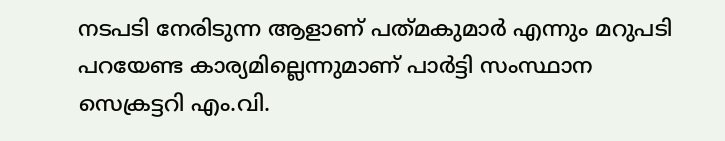നടപടി നേരിടുന്ന ആളാണ് പത്‌മകുമാർ എന്നും മറുപടി പറയേണ്ട കാര്യമില്ലെന്നുമാണ് പാർട്ടി സംസ്ഥാന സെക്രട്ടറി എം.വി.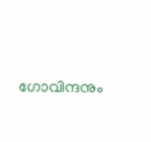ഗോവിന്ദനും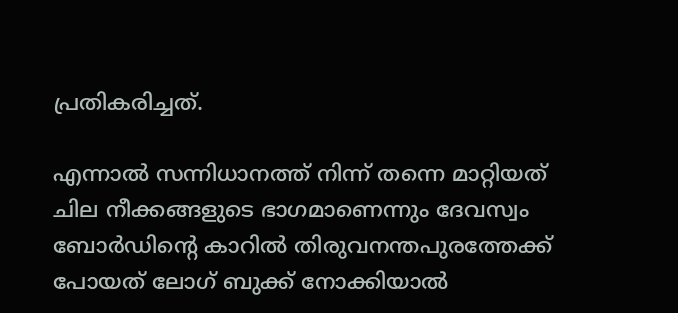പ്രതികരിച്ചത്.

എന്നാൽ സന്നിധാനത്ത് നിന്ന് തന്നെ മാറ്റിയത് ചില നീക്കങ്ങളുടെ ഭാഗമാണെന്നും ദേവസ്വം ബോർഡിൻ്റെ കാറിൽ തിരുവനന്തപുരത്തേക്ക് പോയത് ലോഗ് ബുക്ക് നോക്കിയാൽ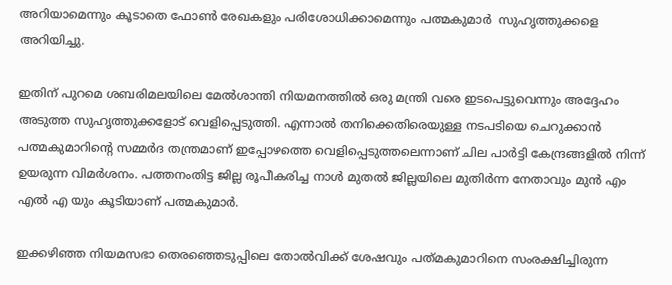അറിയാമെന്നും കൂടാതെ ഫോൺ രേഖകളും പരിശോധിക്കാമെന്നും പത്മകുമാർ  സുഹൃത്തുക്കളെ അറിയിച്ചു.

ഇതിന് പുറമെ ശബരിമലയിലെ മേൽശാന്തി നിയമനത്തിൽ ഒരു മന്ത്രി വരെ ഇടപെട്ടുവെന്നും അദ്ദേഹം അടുത്ത സുഹൃത്തുക്കളോട് വെളിപ്പെടുത്തി. എന്നാൽ തനിക്കെതിരെയുള്ള നടപടിയെ ചെറുക്കാൻ പത്മകുമാറിൻ്റെ സമ്മർദ തന്ത്രമാണ് ഇപ്പോഴത്തെ വെളിപ്പെടുത്തലെന്നാണ് ചില പാർട്ടി കേന്ദ്രങ്ങളിൽ നിന്ന് ഉയരുന്ന വിമർശനം. പത്തനംതിട്ട ജില്ല രൂപീകരിച്ച നാൾ മുതൽ ജില്ലയിലെ മുതിർന്ന നേതാവും മുൻ എം എൽ എ യും കൂടിയാണ് പത്മകുമാർ.

ഇക്കഴിഞ്ഞ നിയമസഭാ തെരഞ്ഞെടുപ്പിലെ തോൽവിക്ക് ശേഷവും പത്‌മകുമാറിനെ സംരക്ഷിച്ചിരുന്ന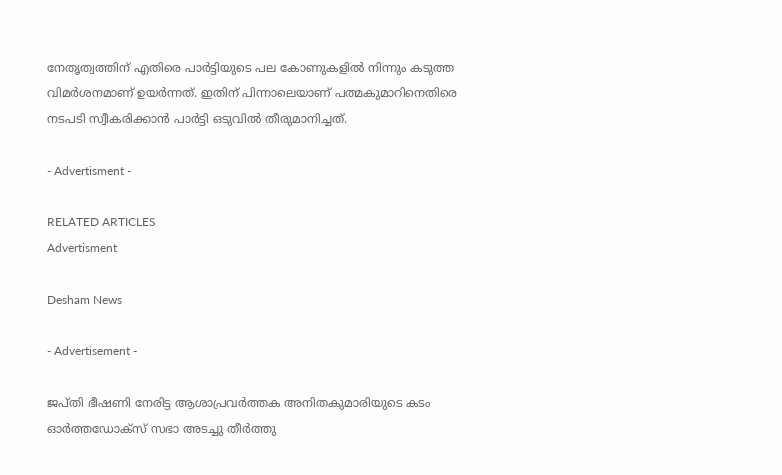നേതൃത്വത്തിന് എതിരെ പാർട്ടിയുടെ പല കോണുകളിൽ നിന്നും കടുത്ത വിമർശനമാണ് ഉയർന്നത്. ഇതിന് പിന്നാലെയാണ് പത്മകുമാറിനെതിരെ നടപടി സ്വീകരിക്കാൻ പാർട്ടി ഒടുവിൽ തീരുമാനിച്ചത്.

- Advertisment -

RELATED ARTICLES
Advertisment

Desham News

- Advertisement -

ജപ്തി ഭീഷണി നേരിട്ട ആശാപ്രവർത്തക അനിതകുമാരിയുടെ കടം  ഓർത്തഡോക്സ് സഭാ അടച്ചു തീർത്തു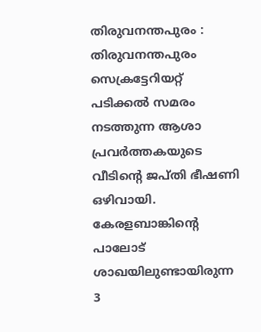തിരുവനന്തപുരം : തിരുവനന്തപുരം സെക്രട്ടേറിയറ്റ് പടിക്കൽ സമരം നടത്തുന്ന ആശാ പ്രവർത്തകയുടെ വീടിന്റെ ജപ്തി ഭീഷണി ഒഴിവായി. കേരളബാങ്കിന്റെ പാലോട് ശാഖയിലുണ്ടായിരുന്ന 3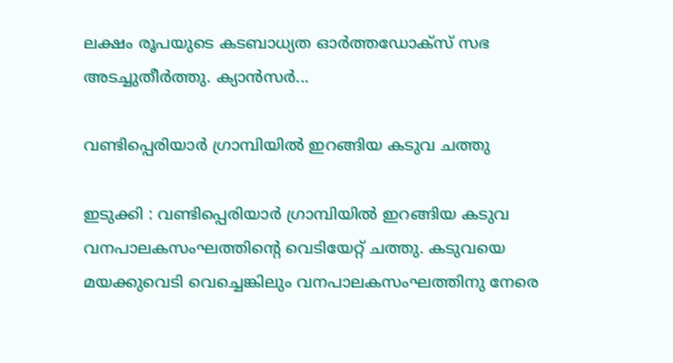ലക്ഷം രൂപയുടെ കടബാധ്യത ഓർത്തഡോക്സ് സഭ അടച്ചുതീർത്തു. ക്യാൻസർ...

വണ്ടിപ്പെരിയാർ ഗ്രാമ്പിയിൽ ഇറങ്ങിയ കടുവ ചത്തു

ഇടുക്കി : വണ്ടിപ്പെരിയാർ ഗ്രാമ്പിയിൽ ഇറങ്ങിയ കടുവ വനപാലകസംഘത്തിന്റെ വെടിയേറ്റ് ചത്തു. കടുവയെ മയക്കുവെടി വെച്ചെങ്കിലും വനപാലകസംഘത്തിനു നേരെ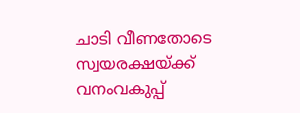ചാടി വീണതോടെ സ്വയരക്ഷയ്ക്ക് വനംവകുപ്പ്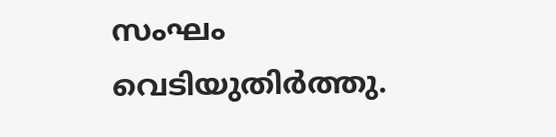സംഘം വെടിയുതിർത്തു.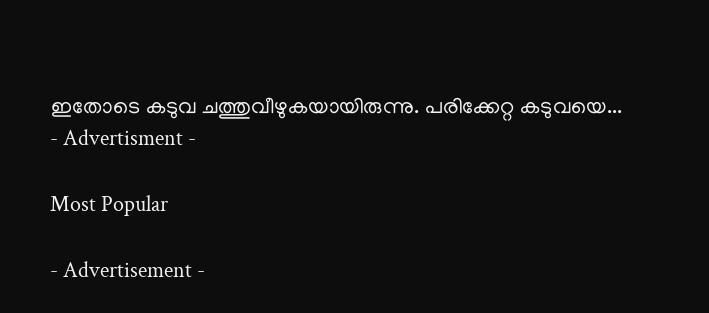ഇതോടെ കടുവ ചത്തുവീഴുകയായിരുന്നു. പരിക്കേറ്റ കടുവയെ...
- Advertisment -

Most Popular

- Advertisement -